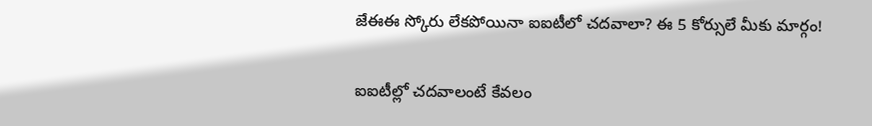జేఈఈ స్కోరు లేకపోయినా ఐఐటీలో చదవాలా? ఈ 5 కోర్సులే మీకు మార్గం!

ఐఐటీల్లో చదవాలంటే కేవలం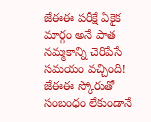జేఈఈ పరీక్షే ఏకైక మార్గం అనే పాత నమ్మకాన్ని చెరిపేసే సమయం వచ్చింది! జేఈఈ స్కోరుతో సంబంధం లేకుండానే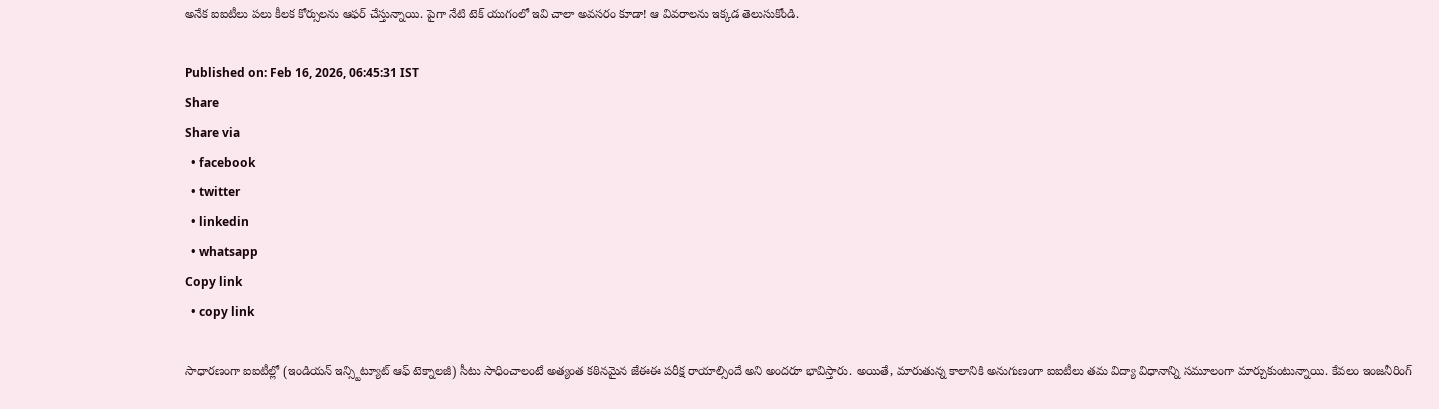అనేక ఐఐటీలు పలు కీలక కోర్సులను ఆఫర్ చేస్తున్నాయి. పైగా నేటి టెక్ యుగంలో ఇవి చాలా అవసరం కూడా! ఆ వివరాలను ఇక్కడ తెలుసుకోండి.

Published on: Feb 16, 2026, 06:45:31 IST
Share
Share via
  • facebook
  • twitter
  • linkedin
  • whatsapp
Copy link
  • copy link

సాధారణంగా ఐఐటీల్లో (ఇండియన్ ఇన్స్టిట్యూట్ ఆఫ్ టెక్నాలజీ) సీటు సాధించాలంటే అత్యంత కఠినమైన జేఈఈ పరీక్ష రాయాల్సిందే అని అందరూ భావిస్తారు. అయితే, మారుతున్న కాలానికి అనుగుణంగా ఐఐటీలు తమ విద్యా విధానాన్ని సమూలంగా మార్చుకుంటున్నాయి. కేవలం ఇంజనీరింగ్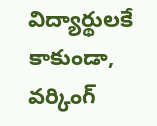విద్యార్థులకే కాకుండా, వర్కింగ్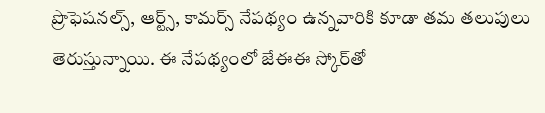ప్రొఫెషనల్స్, ఆర్ట్స్, కామర్స్ నేపథ్యం ఉన్నవారికి కూడా తమ తలుపులు తెరుస్తున్నాయి. ఈ నేపథ్యంలో జేఈఈ స్కోర్‌తో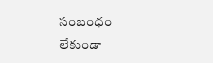సంబంధం లేకుండా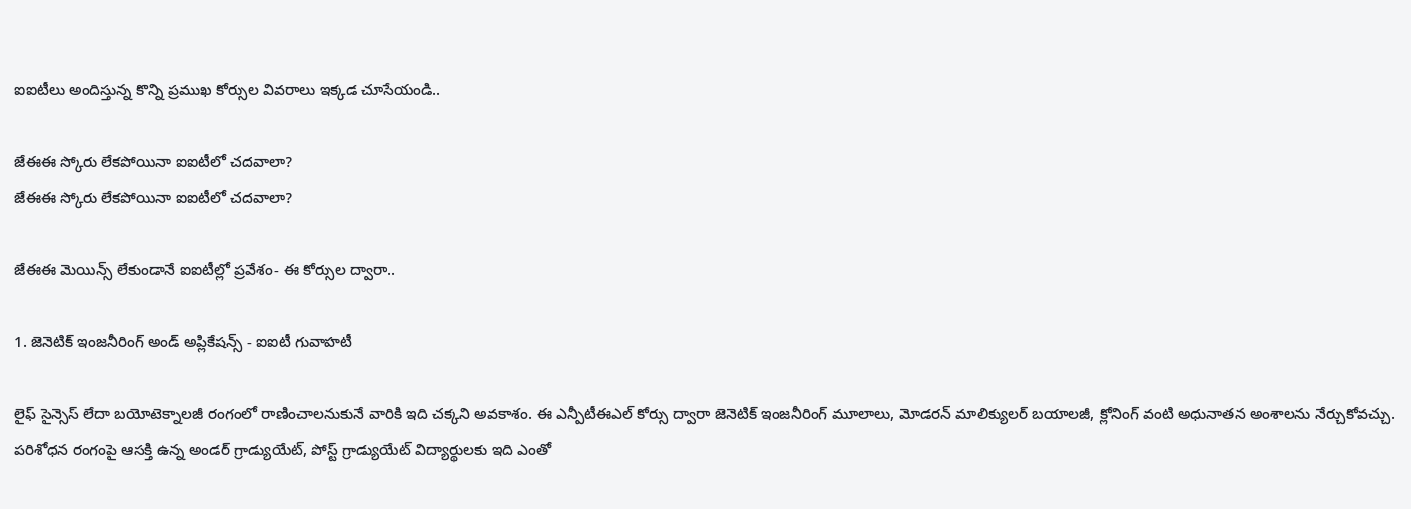ఐఐటీలు అందిస్తున్న కొన్ని ప్రముఖ కోర్సుల వివరాలు ఇక్కడ చూసేయండి..

జేఈఈ స్కోరు లేకపోయినా ఐఐటీలో చదవాలా?
జేఈఈ స్కోరు లేకపోయినా ఐఐటీలో చదవాలా?

జేఈఈ మెయిన్స్ లేకుండానే ఐఐటీల్లో ప్రవేశం- ఈ కోర్సుల ద్వారా..

1. జెనెటిక్ ఇంజనీరింగ్ అండ్ అప్లికేషన్స్ - ఐఐటీ గువాహటీ

లైఫ్ సైన్సెస్ లేదా బయోటెక్నాలజీ రంగంలో రాణించాలనుకునే వారికి ఇది చక్కని అవకాశం. ఈ ఎన్పీటీఈఎల్ కోర్సు ద్వారా జెనెటిక్ ఇంజనీరింగ్ మూలాలు, మోడరన్ మాలిక్యులర్ బయాలజీ, క్లోనింగ్ వంటి అధునాతన అంశాలను నేర్చుకోవచ్చు. పరిశోధన రంగంపై ఆసక్తి ఉన్న అండర్ గ్రాడ్యుయేట్, పోస్ట్ గ్రాడ్యుయేట్ విద్యార్థులకు ఇది ఎంతో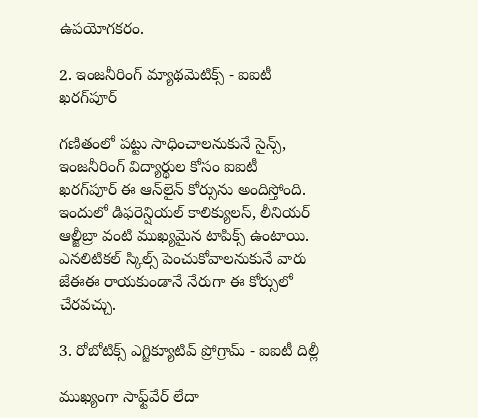ఉపయోగకరం.

2. ఇంజనీరింగ్ మ్యాథమెటిక్స్ - ఐఐటీ ఖరగ్‌పూర్

గణితంలో పట్టు సాధించాలనుకునే సైన్స్, ఇంజనీరింగ్ విద్యార్థుల కోసం ఐఐటీ ఖరగ్‌పూర్ ఈ ఆన్‌లైన్ కోర్సును అందిస్తోంది. ఇందులో డిఫరెన్షియల్ కాలిక్యులస్, లీనియర్ ఆల్జీబ్రా వంటి ముఖ్యమైన టాపిక్స్ ఉంటాయి. ఎనలిటికల్ స్కిల్స్ పెంచుకోవాలనుకునే వారు జేఈఈ రాయకుండానే నేరుగా ఈ కోర్సులో చేరవచ్చు.

3. రోబోటిక్స్ ఎగ్జిక్యూటివ్ ప్రోగ్రామ్ - ఐఐటీ దిల్లీ

ముఖ్యంగా సాఫ్ట్‌వేర్ లేదా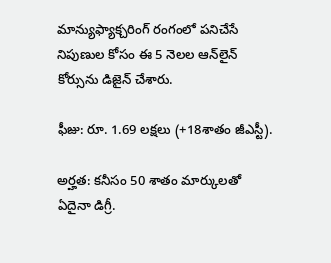మాన్యుఫ్యాక్చరింగ్ రంగంలో పనిచేసే నిపుణుల కోసం ఈ 5 నెలల ఆన్‌లైన్ కోర్సును డిజైన్ చేశారు.

ఫీజు: రూ. 1.69 లక్షలు (+18శాతం జీఎస్టీ).

అర్హత: కనీసం 50 శాతం మార్కులతో ఏదైనా డిగ్రీ.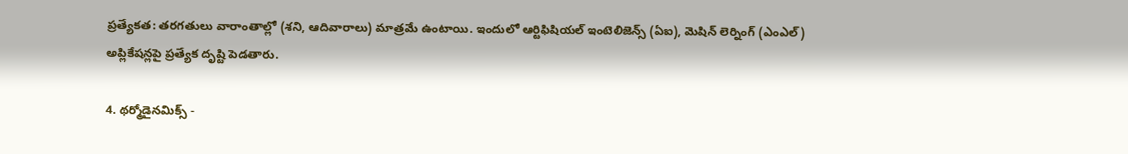ప్రత్యేకత: తరగతులు వారాంతాల్లో (శని, ఆదివారాలు) మాత్రమే ఉంటాయి. ఇందులో ఆర్టిఫిషియల్ ఇంటెలిజెన్స్ (ఏఐ), మెషిన్ లెర్నింగ్ (ఎంఎల్) అప్లికేషన్లపై ప్రత్యేక దృష్టి పెడతారు.

4. థర్మోడైనమిక్స్ -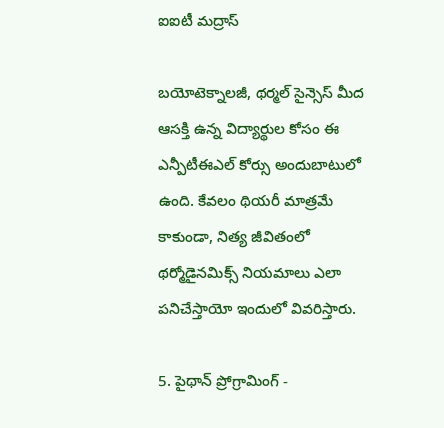ఐఐటీ మద్రాస్

బయోటెక్నాలజీ, థర్మల్ సైన్సెస్ మీద ఆసక్తి ఉన్న విద్యార్థుల కోసం ఈ ఎన్పీటీఈఎల్ కోర్సు అందుబాటులో ఉంది. కేవలం థియరీ మాత్రమే కాకుండా, నిత్య జీవితంలో థర్మోడైనమిక్స్ నియమాలు ఎలా పనిచేస్తాయో ఇందులో వివరిస్తారు.

5. పైథాన్ ప్రోగ్రామింగ్ -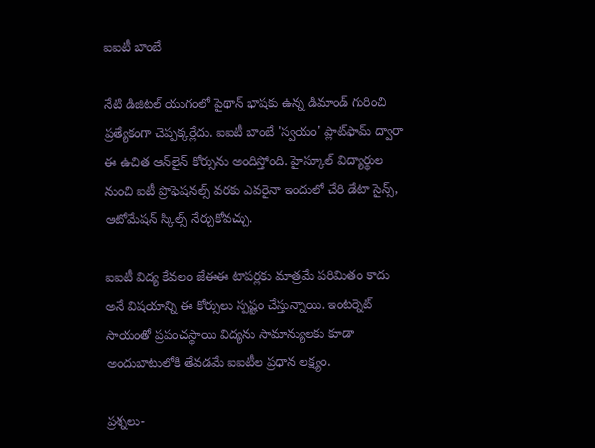ఐఐటీ బాంబే

నేటి డిజిటల్ యుగంలో పైథాన్ భాషకు ఉన్న డిమాండ్ గురించి ప్రత్యేకంగా చెప్పక్కర్లేదు. ఐఐటీ బాంబే 'స్వయం' ప్లాట్‌ఫామ్ ద్వారా ఈ ఉచిత ఆన్‌లైన్ కోర్సును అందిస్తోంది. హైస్కూల్ విద్యార్థుల నుంచి ఐటీ ప్రొఫెషనల్స్ వరకు ఎవరైనా ఇందులో చేరి డేటా సైన్స్, ఆటోమేషన్ స్కిల్స్ నేర్చుకోవచ్చు.

ఐఐటీ విద్య కేవలం జేఈఈ టాపర్లకు మాత్రమే పరిమితం కాదు అనే విషయాన్ని ఈ కోర్సులు స్పష్టం చేస్తున్నాయి. ఇంటర్నెట్ సాయంతో ప్రపంచస్థాయి విద్యను సామాన్యులకు కూడా అందుబాటులోకి తేవడమే ఐఐటీల ప్రధాన లక్ష్యం.

ప్రశ్నలు-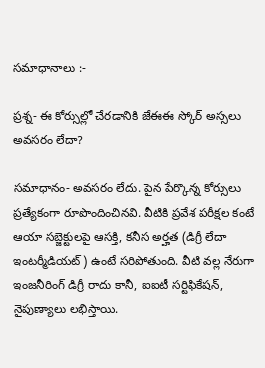సమాధానాలు :-

ప్రశ్న- ఈ కోర్సుల్లో చేరడానికి జేఈఈ స్కోర్ అస్సలు అవసరం లేదా?

సమాధానం- అవసరం లేదు. పైన పేర్కొన్న కోర్సులు ప్రత్యేకంగా రూపొందించినవి. వీటికి ప్రవేశ పరీక్షల కంటే ఆయా సబ్జెక్టులపై ఆసక్తి, కనీస అర్హత (డిగ్రీ లేదా ఇంటర్మీడియట్) ఉంటే సరిపోతుంది. వీటి వల్ల నేరుగా ఇంజనీరింగ్ డిగ్రీ రాదు కానీ, ఐఐటీ సర్టిఫికేషన్, నైపుణ్యాలు లభిస్తాయి.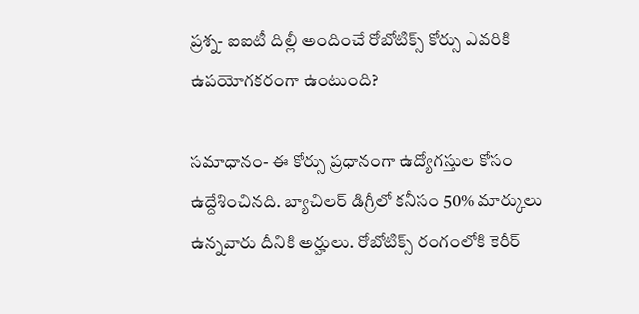ప్రశ్న- ఐఐటీ దిల్లీ అందించే రోబోటిక్స్ కోర్సు ఎవరికి ఉపయోగకరంగా ఉంటుంది?

సమాధానం- ఈ కోర్సు ప్రధానంగా ఉద్యోగస్తుల కోసం ఉద్దేశించినది. బ్యాచిలర్ డిగ్రీలో కనీసం 50% మార్కులు ఉన్నవారు దీనికి అర్హులు. రోబోటిక్స్ రంగంలోకి కెరీర్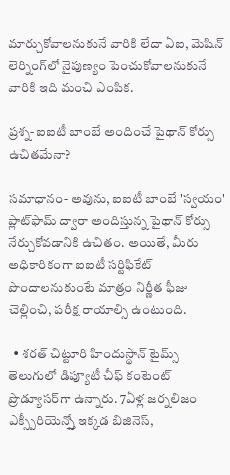మార్చుకోవాలనుకునే వారికి లేదా ఏఐ, మెషిన్ లెర్నింగ్‌లో నైపుణ్యం పెంచుకోవాలనుకునే వారికి ఇది మంచి ఎంపిక.

ప్రశ్న- ఐఐటీ బాంబే అందించే పైథాన్ కోర్సు ఉచితమేనా?

సమాధానం- అవును, ఐఐటీ బాంబే 'స్వయం' ప్లాట్‌ఫామ్ ద్వారా అందిస్తున్న పైథాన్ కోర్సు నేర్చుకోవడానికి ఉచితం. అయితే, మీరు అధికారికంగా ఐఐటీ సర్టిఫికేట్ పొందాలనుకుంటే మాత్రం నిర్ణీత ఫీజు చెల్లించి, పరీక్ష రాయాల్సి ఉంటుంది.

  • శరత్ చిట్టూరి హిందుస్థాన్ టైమ్స్ తెలుగులో డిప్యూటీ చీఫ్ కంటెంట్ ప్రొడ్యూసర్‌గా ఉన్నారు. 7ఏళ్ల జర్నలిజం ఎక్స్పీరియెన్స్తో ఇక్కడ బిజినెస్,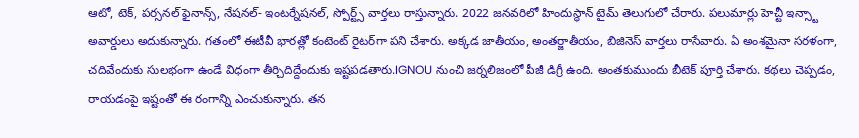ఆటో, టెక్, పర్సనల్ ఫైనాన్స్, నేషనల్- ఇంటర్నేషనల్, స్పోర్ట్స్ వార్తలు రాస్తున్నారు. 2022 జనవరిలో హిందుస్థాన్ టైమ్ తెలుగులో చేరారు. పలుమార్లు హెచ్టీ ఇన్స్టా అవార్డులు అదుకున్నారు. గతంలో ఈటీవీ భారత్లో కంటెంట్ రైటర్‌గా పని చేశారు. అక్కడ జాతీయం, అంతర్జాతీయం, బిజినెస్ వార్తలు రాసేవారు. ఏ అంశమైనా సరళంగా, చదివేందుకు సులభంగా ఉండే విధంగా తీర్చిదిద్దేందుకు ఇష్టపడతారు.IGNOU నుంచి జర్నలిజంలో పీజీ డిగ్రీ ఉంది. అంతకుముందు బీటెక్ పూర్తి చేశారు. కథలు చెప్పడం, రాయడంపై ఇష్టంతో ఈ రంగాన్ని ఎంచుకున్నారు. తన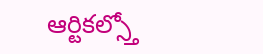ఆర్టికల్స్తో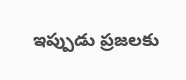ఇప్పుడు ప్రజలకు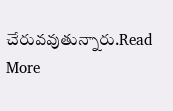చేరువవుతున్నారు.Read More